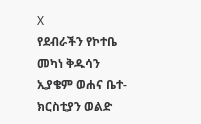X
የደብራችን የኮተቤ መካነ ቅዱሳን ኢያቄም ወሐና ቤተ-ክርስቲያን ወልድ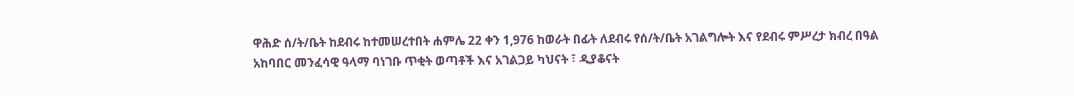ዋሕድ ሰ/ት/ቤት ከደብሩ ከተመሠረተበት ሐምሌ 22 ቀን 1,976 ከወራት በፊት ለደብሩ የሰ/ት/ቤት አገልግሎት እና የደብሩ ምሥረታ ክብረ በዓል አከባበር መንፈሳዊ ዓላማ ባነገቡ ጥቂት ወጣቶች እና አገልጋይ ካህናት ፣ ዲያቆናት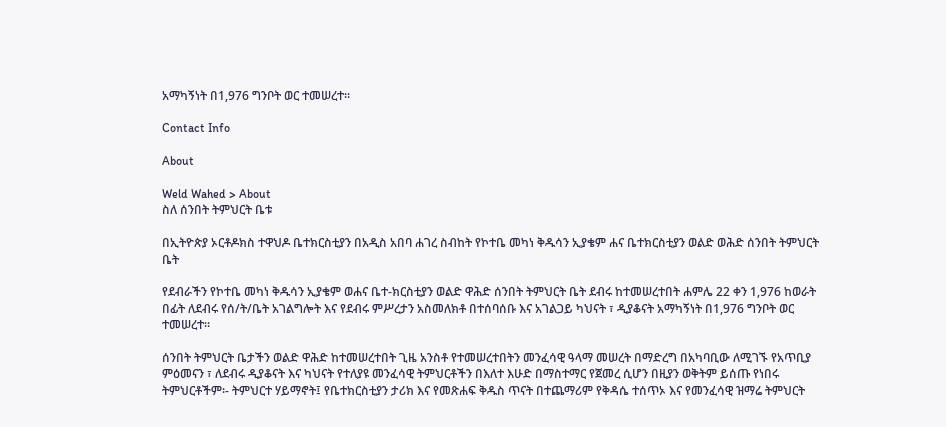አማካኝነት በ1,976 ግንቦት ወር ተመሠረተ።

Contact Info

About

Weld Wahed > About
ስለ ሰንበት ትምህርት ቤቱ

በኢትዮጵያ ኦርቶዶክስ ተዋህዶ ቤተክርስቲያን በአዲስ አበባ ሐገረ ስብከት የኮተቤ መካነ ቅዱሳን ኢያቄም ሐና ቤተክርስቲያን ወልድ ወሕድ ሰንበት ትምህርት ቤት

የደብራችን የኮተቤ መካነ ቅዱሳን ኢያቄም ወሐና ቤተ-ክርስቲያን ወልድ ዋሕድ ሰንበት ትምህርት ቤት ደብሩ ከተመሠረተበት ሐምሌ 22 ቀን 1,976 ከወራት በፊት ለደብሩ የሰ/ት/ቤት አገልግሎት እና የደብሩ ምሥረታን አስመለክቶ በተሰባሰቡ እና አገልጋይ ካህናት ፣ ዲያቆናት አማካኝነት በ1,976 ግንቦት ወር ተመሠረተ።

ሰንበት ትምህርት ቤታችን ወልድ ዋሕድ ከተመሠረተበት ጊዜ አንስቶ የተመሠረተበትን መንፈሳዊ ዓላማ መሠረት በማድረግ በአካባቢው ለሚገኙ የአጥቢያ ምዕመናን ፣ ለደብሩ ዲያቆናት እና ካህናት የተለያዩ መንፈሳዊ ትምህርቶችን በእለተ እሁድ በማስተማር የጀመረ ሲሆን በዚያን ወቅትም ይሰጡ የነበሩ ትምህርቶችም፡- ትምህርተ ሃይማኖት፤ የቤተክርስቲያን ታሪክ እና የመጽሐፍ ቅዱስ ጥናት በተጨማሪም የቅዳሴ ተሰጥኦ እና የመንፈሳዊ ዝማሬ ትምህርት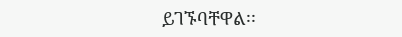ይገኙባቸዋል፡፡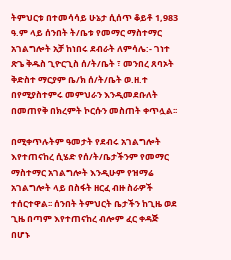ትምህርቱ በተመሳሳይ ሁኔታ ሲሰጥ ቆይቶ 1,983 ዓ.ም ላይ ሰንበት ት/ቤቱ የመማር ማስተማር አገልግሎት አቻ ከነበሩ ደብራት ለምሳሌ:- ገነተ ጽጌ ቅዱስ ጊዮርጊስ ሰ/ት/ቤት ፣ መንበረ ጸባኦት ቅድስተ ማርያም ቤ/ክ ሰ/ት/ቤት ወ.ዘ.ተ በየሚያስተምሩ መምህራን እንዲመደቡለት በመጠየቅ በክረምት ኮርሱን መስጠት ቀጥሏል፡፡

በሚቀጥሉትም ዓመታት የደብሩ አገልግሎት እየተጠናከረ ሲሄድ የሰ/ት/ቤታችንም የመማር ማስተማር አገልግሎት እንዲሁም የዝማሬ አገልግሎት ላይ በስፋት ዘርፈ ብዙ ስራዎች ተሰርተዋል፡፡ ሰንበት ትምህርት ቤታችን ከጊዜ ወደ ጊዜ በጣም እየተጠናከረ ብሎም ፈር ቀዳጅ በሆኑ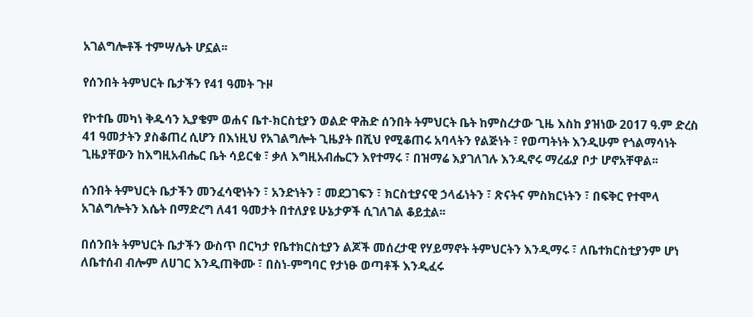አገልግሎቶች ተምሣሌት ሆኗል፡፡

የሰንበት ትምህርት ቤታችን የ41 ዓመት ጉዞ

የኮተቤ መካነ ቅዱሳን ኢያቄም ወሐና ቤተ-ክርስቲያን ወልድ ዋሕድ ሰንበት ትምህርት ቤት ከምስረታው ጊዜ እስከ ያዝነው 2017 ዓ.ም ድረስ 41 ዓመታትን ያስቆጠረ ሲሆን በእነዚህ የአገልግሎት ጊዜያት በሺህ የሚቆጠሩ አባላትን የልጅነት ፣ የወጣትነት እንዲሁም የጎልማሳነት ጊዜያቸውን ከእግዚአብሔር ቤት ሳይርቁ ፣ ቃለ እግዚአብሔርን እየተማሩ ፣ በዝማሬ እያገለገሉ እንዲኖሩ ማረፊያ ቦታ ሆኖአቸዋል፡፡

ሰንበት ትምህርት ቤታችን መንፈሳዊነትን ፣ አንድነትን ፣ መደጋገፍን ፣ ክርስቲያናዊ ኃላፊነትን ፣ ጽናትና ምስክርነትን ፣ በፍቅር የተሞላ አገልግሎትን እሴት በማድረግ ለ41 ዓመታት በተለያዩ ሁኔታዎች ሲገለገል ቆይቷል፡፡

በሰንበት ትምህርት ቤታችን ውስጥ በርካታ የቤተክርስቲያን ልጆች መሰረታዊ የሃይማኖት ትምህርትን እንዲማሩ ፣ ለቤተክርስቲያንም ሆነ ለቤተሰብ ብሎም ለሀገር እንዲጠቅሙ ፣ በስነ-ምግባር የታነፁ ወጣቶች እንዲፈሩ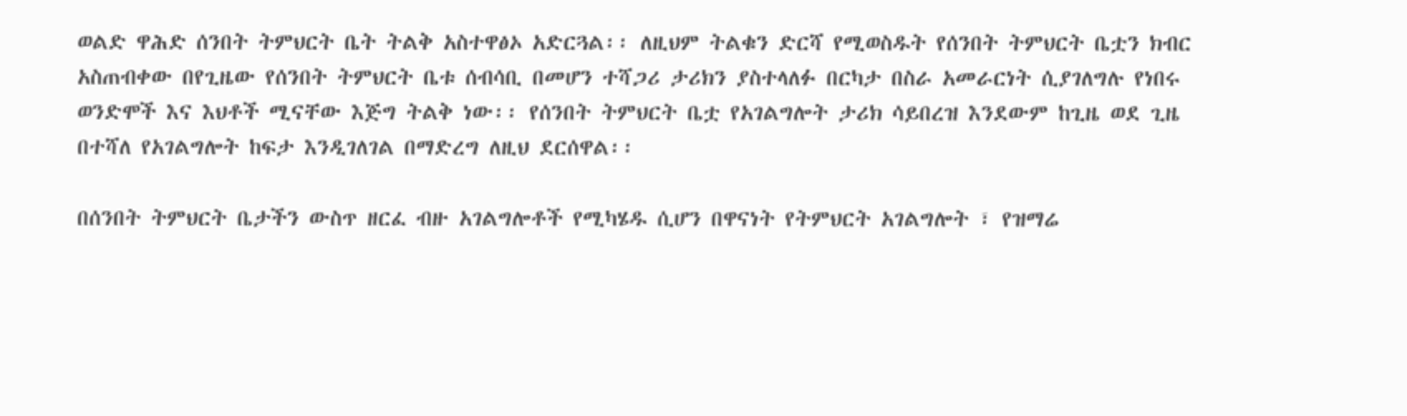ወልድ ዋሕድ ሰንበት ትምህርት ቤት ትልቅ አስተዋፅኦ አድርጓል፡፡ ለዚህም ትልቁን ድርሻ የሚወስዱት የሰንበት ትምህርት ቤቷን ክብር አስጠብቀው በየጊዜው የሰንበት ትምህርት ቤቱ ሰብሳቢ በመሆን ተሻጋሪ ታሪክን ያስተላለፉ በርካታ በስራ አመራርነት ሲያገለግሉ የነበሩ ወንድሞች እና እህቶች ሚናቸው እጅግ ትልቅ ነው፡፡ የሰንበት ትምህርት ቤቷ የአገልግሎት ታሪክ ሳይበረዝ እንደውም ከጊዜ ወደ ጊዜ በተሻለ የአገልግሎት ከፍታ እንዲገለገል በማድረግ ለዚህ ደርሰዋል፡፡

በሰንበት ትምህርት ቤታችን ውስጥ ዘርፈ ብዙ አገልግሎቶች የሚካሄዱ ሲሆን በዋናነት የትምህርት አገልግሎት ፣ የዝማሬ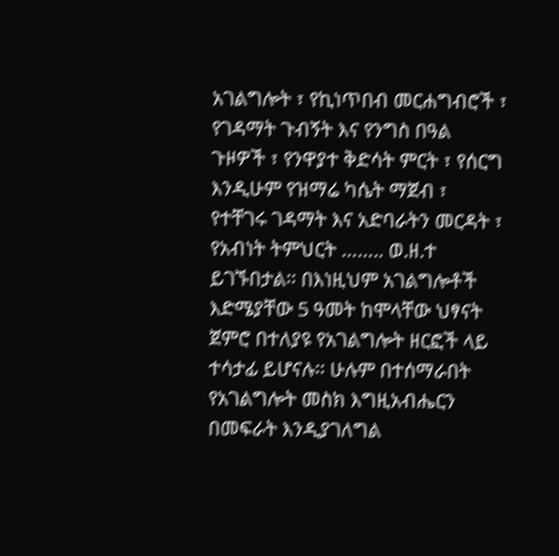አገልግሎት ፣ የኪነጥበብ መርሐግብሮች ፣ የገዳማት ጉብኝት እና የንግስ በዓል ጉዞዎች ፣ የንዋያተ ቅድሳት ምርት ፣ የሰርግ እንዲሁም የዝማሬ ካሴት ማጀብ ፣ የተቸገሩ ገዳማት እና አድባራትን መርዳት ፣ የአብነት ትምህርት …….. ወ.ዘ.ተ ይገኙበታል፡፡ በእነዚህም አገልግሎቶች እድሜያቸው 5 ዓመት ከሞላቸው ህፃናት ጀምሮ በተለያዩ የአገልግሎት ዘርፎች ላይ ተሳታፊ ይሆናሉ፡፡ ሁሉም በተሰማራበት የአገልግሎት መስክ እግዚአብሔርን በመፍራት እንዲያገለግል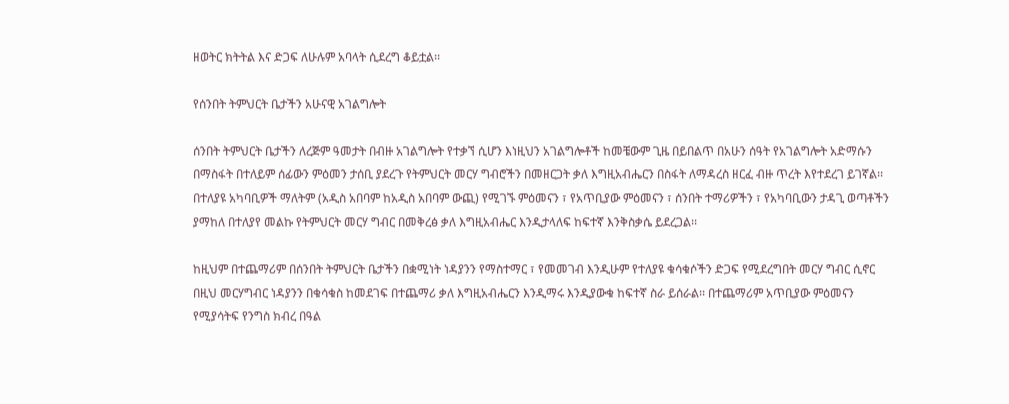ዘወትር ክትትል እና ድጋፍ ለሁሉም አባላት ሲደረግ ቆይቷል፡፡

የሰንበት ትምህርት ቤታችን አሁናዊ አገልግሎት

ሰንበት ትምህርት ቤታችን ለረጅም ዓመታት በብዙ አገልግሎት የተቃኘ ሲሆን እነዚህን አገልግሎቶች ከመቼውም ጊዜ በይበልጥ በአሁን ሰዓት የአገልግሎት አድማሱን በማስፋት በተለይም ሰፊውን ምዕመን ታሰቢ ያደረጉ የትምህርት መርሃ ግብሮችን በመዘርጋት ቃለ እግዚአብሔርን በስፋት ለማዳረስ ዘርፈ ብዙ ጥረት እየተደረገ ይገኛል፡፡ በተለያዩ አካባቢዎች ማለትም (አዲስ አበባም ከአዲስ አበባም ውጪ) የሚገኙ ምዕመናን ፣ የአጥቢያው ምዕመናን ፣ ሰንበት ተማሪዎችን ፣ የአካባቢውን ታዳጊ ወጣቶችን ያማከለ በተለያየ መልኩ የትምህርት መርሃ ግብር በመቅረፅ ቃለ እግዚአብሔር እንዲታላለፍ ከፍተኛ እንቅስቃሴ ይደረጋል፡፡

ከዚህም በተጨማሪም በሰንበት ትምህርት ቤታችን በቋሚነት ነዳያንን የማስተማር ፣ የመመገብ እንዲሁም የተለያዩ ቁሳቁሶችን ድጋፍ የሚደረግበት መርሃ ግብር ሲኖር በዚህ መርሃግብር ነዳያንን በቁሳቁስ ከመደገፍ በተጨማሪ ቃለ እግዚአብሔርን እንዲማሩ እንዲያውቁ ከፍተኛ ስራ ይሰራል፡፡ በተጨማሪም አጥቢያው ምዕመናን የሚያሳትፍ የንግስ ክብረ በዓል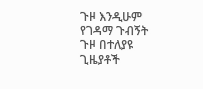ጉዞ እንዲሁም የገዳማ ጉብኝት ጉዞ በተለያዩ ጊዜያቶች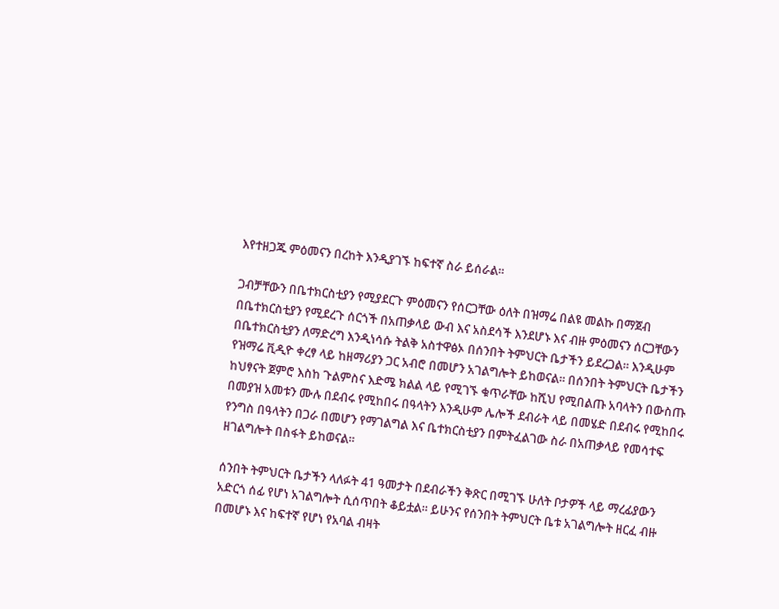እየተዘጋጁ ምዕመናን በረከት እንዲያገኙ ከፍተኛ ስራ ይሰራል፡፡

ጋብቻቸውን በቤተክርስቲያን የሚያደርጉ ምዕመናን የሰርጋቸው ዕለት በዝማሬ በልዩ መልኩ በማጀብ በቤተክርስቲያን የሚደረጉ ሰርጎች በአጠቃላይ ውብ እና አስደሳች እንደሆኑ እና ብዙ ምዕመናን ሰርጋቸውን በቤተክርስቲያን ለማድረግ እንዲነሳሱ ትልቅ አስተዋፅኦ በሰንበት ትምህርት ቤታችን ይደረጋል፡፡ እንዲሁም የዝማሬ ቪዲዮ ቀረፃ ላይ ከዘማሪያን ጋር አብሮ በመሆን አገልግሎት ይከወናል፡፡ በሰንበት ትምህርት ቤታችን ከህፃናት ጀምሮ እስከ ጉልምስና እድሜ ክልል ላይ የሚገኙ ቁጥራቸው ከሺህ የሚበልጡ አባላትን በውስጡ በመያዝ አመቱን ሙሉ በደብሩ የሚከበሩ በዓላትን እንዲሁም ሌሎች ደብራት ላይ በመሄድ በደብሩ የሚከበሩ የንግስ በዓላትን በጋራ በመሆን የማገልግል እና ቤተክርስቲያን በምትፈልገው ስራ በአጠቃላይ የመሳተፍ ዘገልግሎት በስፋት ይከወናል፡፡

ሰንበት ትምህርት ቤታችን ላለፉት 41 ዓመታት በደብራችን ቅጽር በሚገኙ ሁለት ቦታዎች ላይ ማረፊያውን አድርጎ ሰፊ የሆነ አገልግሎት ሲሰጥበት ቆይቷል፡፡ ይሁንና የሰንበት ትምህርት ቤቱ አገልግሎት ዘርፈ ብዙ በመሆኑ እና ከፍተኛ የሆነ የአባል ብዛት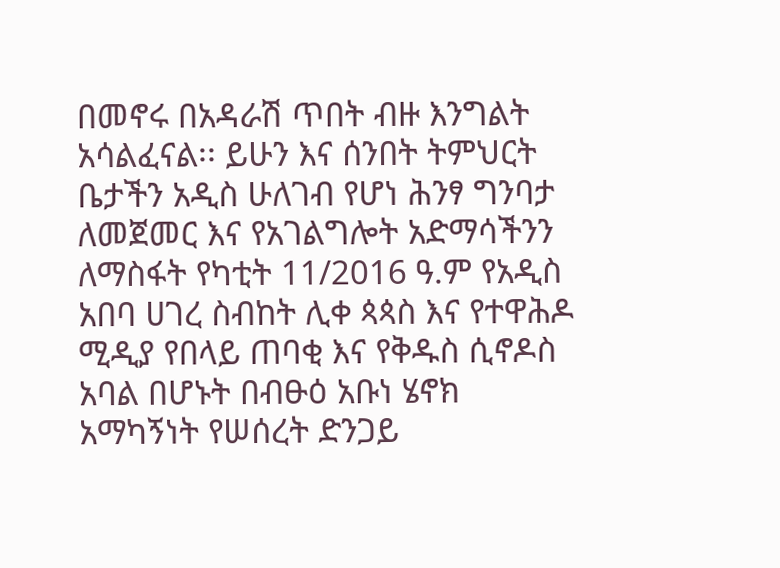በመኖሩ በአዳራሽ ጥበት ብዙ እንግልት አሳልፈናል፡፡ ይሁን እና ሰንበት ትምህርት ቤታችን አዲስ ሁለገብ የሆነ ሕንፃ ግንባታ ለመጀመር እና የአገልግሎት አድማሳችንን ለማስፋት የካቲት 11/2016 ዓ.ም የአዲስ አበባ ሀገረ ስብከት ሊቀ ጳጳስ እና የተዋሕዶ ሚዲያ የበላይ ጠባቂ እና የቅዱስ ሲኖዶስ አባል በሆኑት በብፁዕ አቡነ ሄኖክ አማካኝነት የሠሰረት ድንጋይ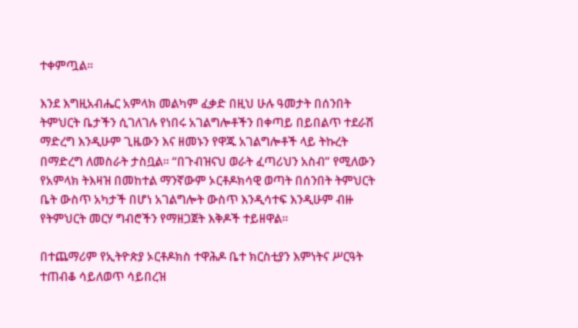ተቀምጧል፡፡

እንደ እግዚአብሔር አምላክ መልካም ፈቃድ በዚህ ሁሉ ዓመታት በሰንበት ትምህርት ቤታችን ሲገለገሉ የነበሩ አገልግሎቶችን በቀጣይ በይበልጥ ተደራሽ ማድረግ እንዲሁም ጊዜውን እና ዘመኑን የዋጁ አገልግሎቶች ላይ ትኩረት በማድረግ ለመስራት ታስቧል፡፡ “በጉብዝናህ ወራት ፈጣሪህን አስብ” የሚለውን የአምላክ ትእዛዝ በመከተል ማንኛውም ኦርቶዶክሳዊ ወጣት በሰንበት ትምህርት ቤት ውስጥ አካታች በሆነ አገልግሎት ውስጥ እንዲሳተፍ እንዲሁም ብዙ የትምህርት መርሃ ግብሮችን የማዘጋጀት እቅዶች ተይዘዋል፡፡

በተጨማሪም የኢትዮጵያ ኦርቶዶክስ ተዋሕዶ ቤተ ክርስቲያን እምነትና ሥርዓት ተጠብቆ ሳይለወጥ ሳይበረዝ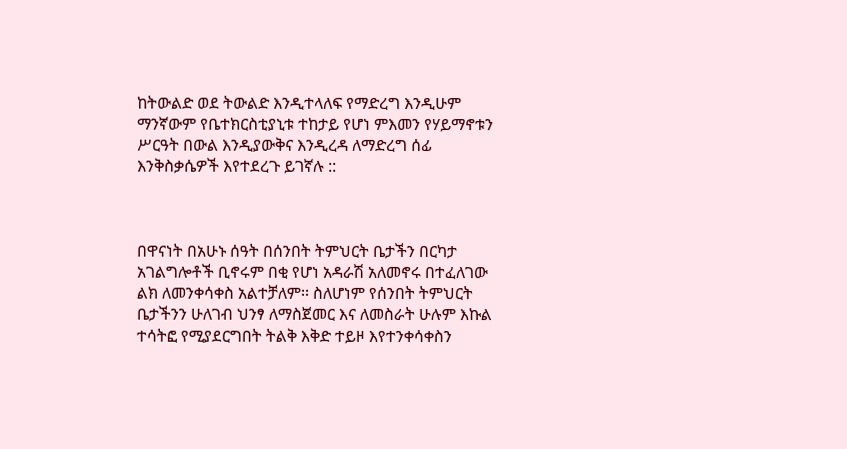ከትውልድ ወደ ትውልድ እንዲተላለፍ የማድረግ እንዲሁም ማንኛውም የቤተክርስቲያኒቱ ተከታይ የሆነ ምእመን የሃይማኖቱን ሥርዓት በውል እንዲያውቅና እንዲረዳ ለማድረግ ሰፊ እንቅስቃሴዎች እየተደረጉ ይገኛሉ ::



በዋናነት በአሁኑ ሰዓት በሰንበት ትምህርት ቤታችን በርካታ አገልግሎቶች ቢኖሩም በቂ የሆነ አዳራሽ አለመኖሩ በተፈለገው ልክ ለመንቀሳቀስ አልተቻለም፡፡ ስለሆነም የሰንበት ትምህርት ቤታችንን ሁለገብ ህንፃ ለማስጀመር እና ለመስራት ሁሉም እኩል ተሳትፎ የሚያደርግበት ትልቅ እቅድ ተይዞ እየተንቀሳቀስን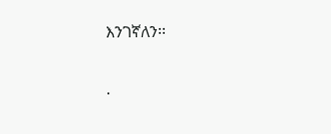እንገኛለን፡፡

.